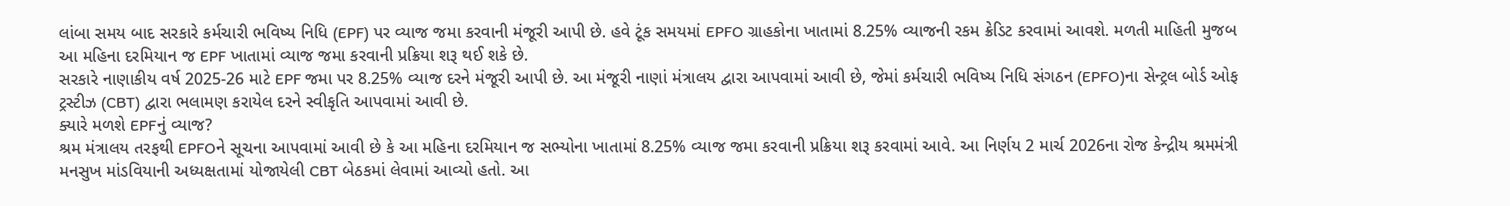લાંબા સમય બાદ સરકારે કર્મચારી ભવિષ્ય નિધિ (EPF) પર વ્યાજ જમા કરવાની મંજૂરી આપી છે. હવે ટૂંક સમયમાં EPFO ગ્રાહકોના ખાતામાં 8.25% વ્યાજની રકમ ક્રેડિટ કરવામાં આવશે. મળતી માહિતી મુજબ આ મહિના દરમિયાન જ EPF ખાતામાં વ્યાજ જમા કરવાની પ્રક્રિયા શરૂ થઈ શકે છે.
સરકારે નાણાકીય વર્ષ 2025-26 માટે EPF જમા પર 8.25% વ્યાજ દરને મંજૂરી આપી છે. આ મંજૂરી નાણાં મંત્રાલય દ્વારા આપવામાં આવી છે, જેમાં કર્મચારી ભવિષ્ય નિધિ સંગઠન (EPFO)ના સેન્ટ્રલ બોર્ડ ઓફ ટ્રસ્ટીઝ (CBT) દ્વારા ભલામણ કરાયેલ દરને સ્વીકૃતિ આપવામાં આવી છે.
ક્યારે મળશે EPFનું વ્યાજ?
શ્રમ મંત્રાલય તરફથી EPFOને સૂચના આપવામાં આવી છે કે આ મહિના દરમિયાન જ સભ્યોના ખાતામાં 8.25% વ્યાજ જમા કરવાની પ્રક્રિયા શરૂ કરવામાં આવે. આ નિર્ણય 2 માર્ચ 2026ના રોજ કેન્દ્રીય શ્રમમંત્રી મનસુખ માંડવિયાની અધ્યક્ષતામાં યોજાયેલી CBT બેઠકમાં લેવામાં આવ્યો હતો. આ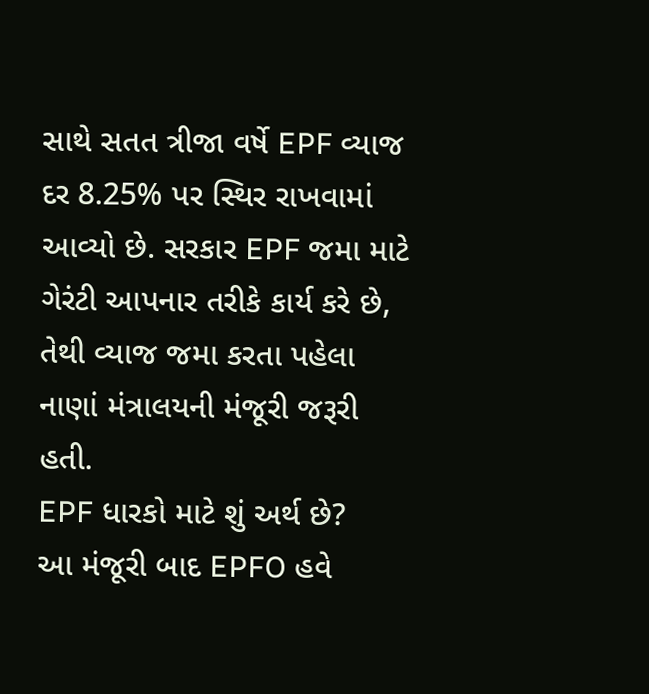સાથે સતત ત્રીજા વર્ષે EPF વ્યાજ દર 8.25% પર સ્થિર રાખવામાં આવ્યો છે. સરકાર EPF જમા માટે ગેરંટી આપનાર તરીકે કાર્ય કરે છે, તેથી વ્યાજ જમા કરતા પહેલા નાણાં મંત્રાલયની મંજૂરી જરૂરી હતી.
EPF ધારકો માટે શું અર્થ છે?
આ મંજૂરી બાદ EPFO હવે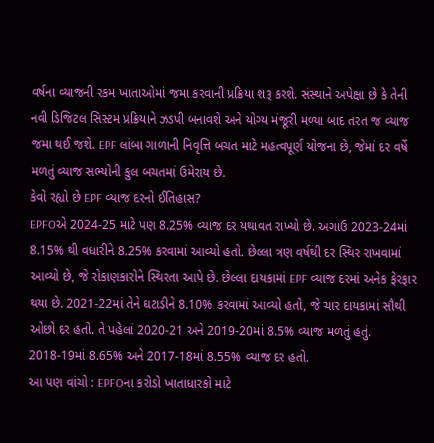વર્ષના વ્યાજની રકમ ખાતાઓમાં જમા કરવાની પ્રક્રિયા શરૂ કરશે. સંસ્થાને અપેક્ષા છે કે તેની નવી ડિજિટલ સિસ્ટમ પ્રક્રિયાને ઝડપી બનાવશે અને યોગ્ય મંજૂરી મળ્યા બાદ તરત જ વ્યાજ જમા થઈ જશે. EPF લાંબા ગાળાની નિવૃત્તિ બચત માટે મહત્વપૂર્ણ યોજના છે, જેમાં દર વર્ષે મળતું વ્યાજ સભ્યોની કુલ બચતમાં ઉમેરાય છે.
કેવો રહ્યો છે EPF વ્યાજ દરનો ઈતિહાસ?
EPFOએ 2024-25 માટે પણ 8.25% વ્યાજ દર યથાવત રાખ્યો છે. અગાઉ 2023-24માં 8.15% થી વધારીને 8.25% કરવામાં આવ્યો હતો. છેલ્લા ત્રણ વર્ષથી દર સ્થિર રાખવામાં આવ્યો છે, જે રોકાણકારોને સ્થિરતા આપે છે. છેલ્લા દાયકામાં EPF વ્યાજ દરમાં અનેક ફેરફાર થયા છે. 2021-22માં તેને ઘટાડીને 8.10% કરવામાં આવ્યો હતો, જે ચાર દાયકામાં સૌથી ઓછો દર હતો. તે પહેલાં 2020-21 અને 2019-20માં 8.5% વ્યાજ મળતું હતું. 2018-19માં 8.65% અને 2017-18માં 8.55% વ્યાજ દર હતો.
આ પણ વાંચો : EPFOના કરોડો ખાતાધારકો માટે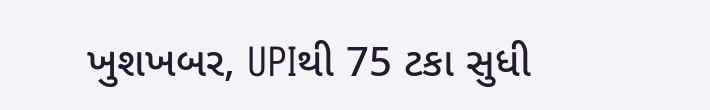ખુશખબર, UPIથી 75 ટકા સુધી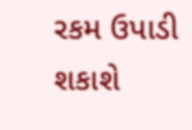રકમ ઉપાડી શકાશે